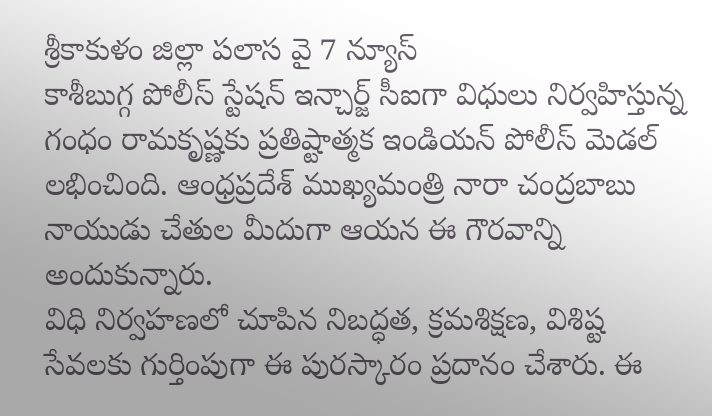శ్రీకాకుళం జిల్లా పలాస వై 7 న్యూస్
కాశీబుగ్గ పోలీస్ స్టేషన్ ఇన్చార్జ్ సీఐగా విధులు నిర్వహిస్తున్న గంధం రామకృష్ణకు ప్రతిష్టాత్మక ఇండియన్ పోలీస్ మెడల్ లభించింది. ఆంధ్రప్రదేశ్ ముఖ్యమంత్రి నారా చంద్రబాబు నాయుడు చేతుల మీదుగా ఆయన ఈ గౌరవాన్ని అందుకున్నారు.
విధి నిర్వహణలో చూపిన నిబద్ధత, క్రమశిక్షణ, విశిష్ట సేవలకు గుర్తింపుగా ఈ పురస్కారం ప్రదానం చేశారు. ఈ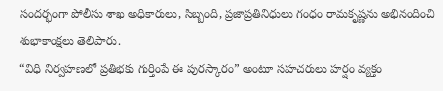సందర్భంగా పోలీసు శాఖ అధికారులు, సిబ్బంది, ప్రజాప్రతినిధులు గంధం రామకృష్ణను అభినందించి శుభాకాంక్షలు తెలిపారు.
“విధి నిర్వహణలో ప్రతిభకు గుర్తింపే ఈ పురస్కారం” అంటూ సహచరులు హర్షం వ్యక్తం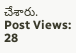చేశారు.
Post Views: 28